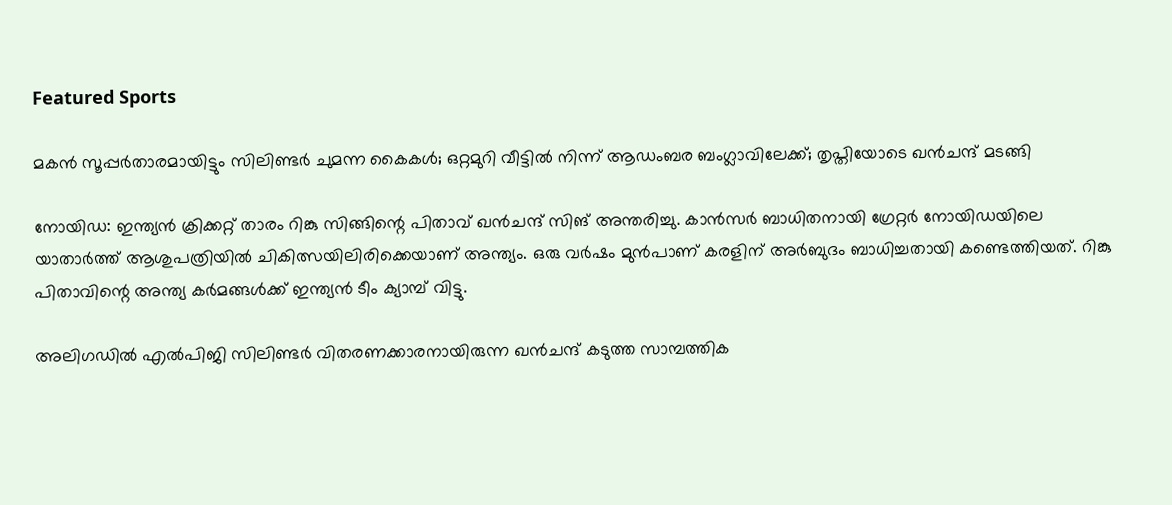Featured Sports

മകൻ സൂപ്പർതാരമായിട്ടും സിലിണ്ടർ ചുമന്ന കൈകൾ; ഒറ്റമുറി വീട്ടിൽ നിന്ന് ആഡംബര ബംഗ്ലാവിലേക്ക്; തൃപ്തിയോടെ ഖൻചന്ദ് മടങ്ങി

നോയിഡ: ഇന്ത്യന്‍ ക്രിക്കറ്റ് താരം റിങ്കു സിങ്ങിന്റെ പിതാവ് ഖന്‍ചന്ദ് സിങ് അന്തരിച്ചു. കാന്‍സര്‍ ബാധിതനായി ഗ്രേറ്റര്‍ നോയിഡയിലെ യാതാര്‍ത്ത് ആശുപത്രിയില്‍ ചികിത്സയിലിരിക്കെയാണ് അന്ത്യം. ഒരു വര്‍ഷം മുന്‍പാണ് കരളിന് അര്‍ബുദം ബാധിച്ചതായി കണ്ടെത്തിയത്. റിങ്കു പിതാവിന്റെ അന്ത്യ കര്‍മങ്ങള്‍ക്ക് ഇന്ത്യന്‍ ടീം ക്യാമ്പ് വിട്ടു.

അലിഗഡില്‍ എല്‍പിജി സിലിണ്ടര്‍ വിതരണക്കാരനായിരുന്ന ഖന്‍ചന്ദ് കടുത്ത സാമ്പത്തിക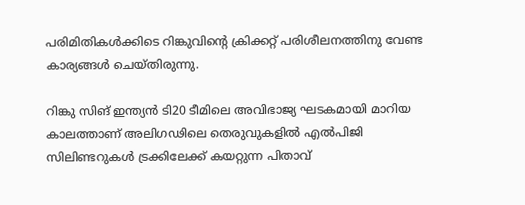പരിമിതികള്‍ക്കിടെ റിങ്കുവിന്റെ ക്രിക്കറ്റ് പരിശീലനത്തിനു വേണ്ട കാര്യങ്ങള്‍ ചെയ്തിരുന്നു.

റിങ്കു സിങ് ഇന്ത്യൻ ടി20 ടീമിലെ അവിഭാജ്യ ഘടകമായി മാറിയ കാലത്താണ് അലിഗഢിലെ തെരുവുകളിൽ എൽപിജി സിലിണ്ടറുകൾ ട്രക്കിലേക്ക് കയറ്റുന്ന പിതാവ്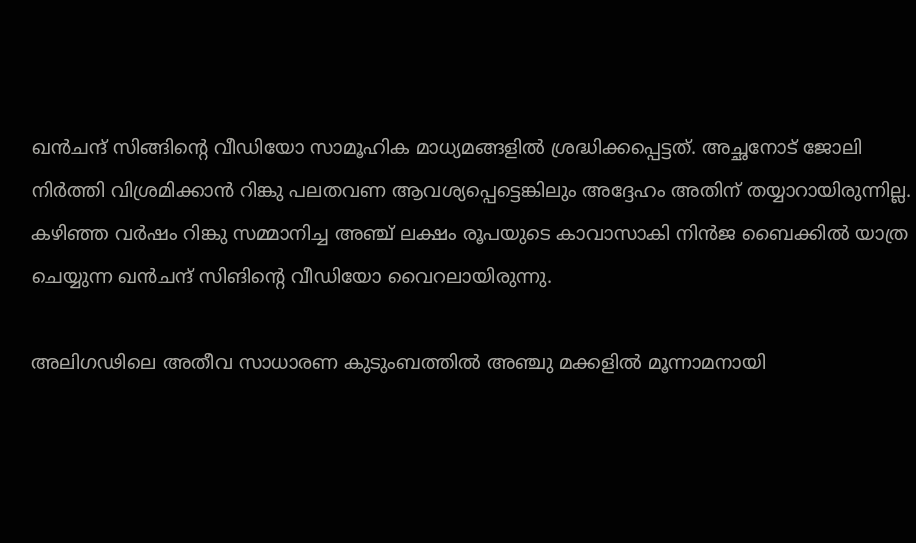ഖൻചന്ദ് സിങ്ങിന്റെ വീഡിയോ സാമൂഹിക മാധ്യമങ്ങളിൽ ശ്രദ്ധിക്കപ്പെട്ടത്. അച്ഛനോട് ജോലി നിർത്തി വിശ്രമിക്കാൻ റിങ്കു പലതവണ ആവശ്യപ്പെട്ടെങ്കിലും അദ്ദേഹം അതിന് തയ്യാറായിരുന്നില്ല. കഴിഞ്ഞ വര്‍ഷം റിങ്കു സമ്മാനിച്ച അഞ്ച് ലക്ഷം രൂപയുടെ കാവാസാകി നിന്‍ജ ബൈക്കില്‍ യാത്ര ചെയ്യുന്ന ഖന്‍ചന്ദ് സിങിന്റെ വീഡിയോ വൈറലായിരുന്നു.

അലിഗഢിലെ അതീവ സാധാരണ കുടുംബത്തിൽ അഞ്ചു മക്കളിൽ മൂന്നാമനായി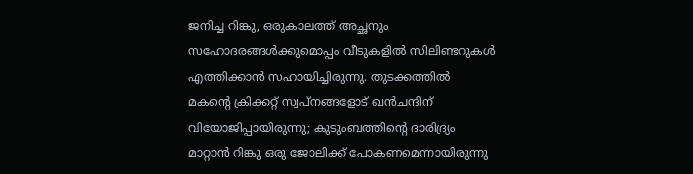ജനിച്ച റിങ്കു, ഒരുകാലത്ത് അച്ഛനും സഹോദരങ്ങൾക്കുമൊപ്പം വീടുകളിൽ സിലിണ്ടറുകൾ എത്തിക്കാൻ സഹായിച്ചിരുന്നു. തുടക്കത്തിൽ മകന്റെ ക്രിക്കറ്റ് സ്വപ്നങ്ങളോട് ഖൻചന്ദിന് വിയോജിപ്പായിരുന്നു; കുടുംബത്തിന്റെ ദാരിദ്ര്യം മാറ്റാൻ റിങ്കു ഒരു ജോലിക്ക് പോകണമെന്നായിരുന്നു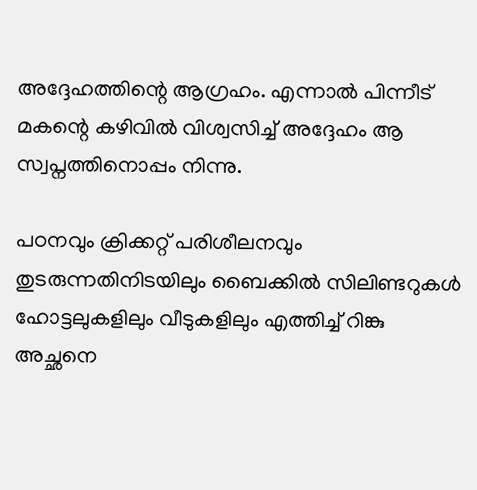അദ്ദേഹത്തിന്റെ ആഗ്രഹം. എന്നാൽ പിന്നീട് മകന്റെ കഴിവിൽ വിശ്വസിച്ച് അദ്ദേഹം ആ സ്വപ്നത്തിനൊപ്പം നിന്നു.

പഠനവും ക്രിക്കറ്റ് പരിശീലനവും തുടരുന്നതിനിടയിലും ബൈക്കിൽ സിലിണ്ടറുകൾ ഹോട്ടലുകളിലും വീടുകളിലും എത്തിച്ച് റിങ്കു അച്ഛനെ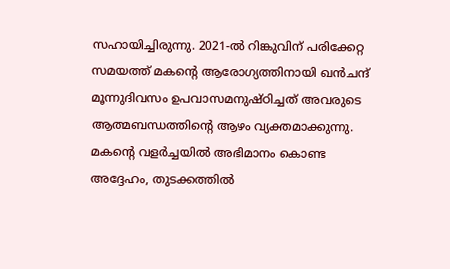സഹായിച്ചിരുന്നു. 2021-ൽ റിങ്കുവിന് പരിക്കേറ്റ സമയത്ത് മകന്റെ ആരോഗ്യത്തിനായി ഖൻചന്ദ് മൂന്നുദിവസം ഉപവാസമനുഷ്ഠിച്ചത് അവരുടെ ആത്മബന്ധത്തിന്റെ ആഴം വ്യക്തമാക്കുന്നു. മകന്റെ വളർച്ചയിൽ അഭിമാനം കൊണ്ട അദ്ദേഹം, തുടക്കത്തിൽ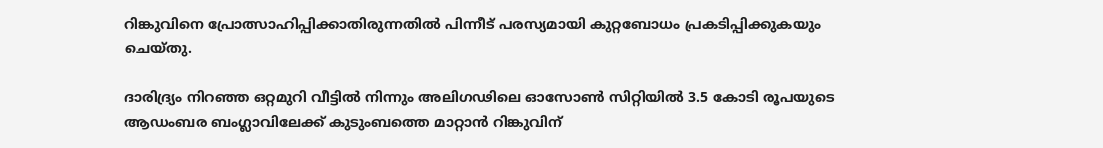റിങ്കുവിനെ പ്രോത്സാഹിപ്പിക്കാതിരുന്നതിൽ പിന്നീട് പരസ്യമായി കുറ്റബോധം പ്രകടിപ്പിക്കുകയും ചെയ്തു.

ദാരിദ്ര്യം നിറഞ്ഞ ഒറ്റമുറി വീട്ടിൽ നിന്നും അലിഗഢിലെ ഓസോൺ സിറ്റിയിൽ 3.5 കോടി രൂപയുടെ ആഡംബര ബംഗ്ലാവിലേക്ക് കുടുംബത്തെ മാറ്റാൻ റിങ്കുവിന്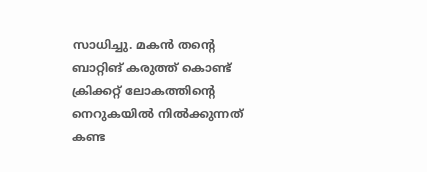സാധിച്ചു. മകൻ തന്റെ ബാറ്റിങ് കരുത്ത് കൊണ്ട് ക്രിക്കറ്റ് ലോകത്തിന്റെ നെറുകയിൽ നിൽക്കുന്നത് കണ്ട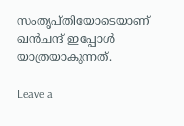സംതൃപ്തിയോടെയാണ് ഖൻചന്ദ് ഇപ്പോൾ യാത്രയാകുന്നത്.

Leave a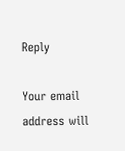Reply

Your email address will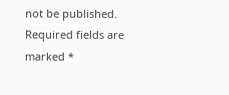not be published. Required fields are marked *